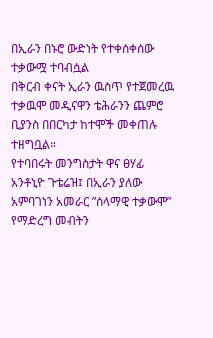በኢራን በኑሮ ውድነት የተቀሰቀሰው ተቃውሟ ተባብሷል
በቅርብ ቀናት ኢራን ዉስጥ የተጀመረዉ ተቃዉሞ መዲናዋን ቴሕራንን ጨምሮ ቢያንስ በበርካታ ከተሞች መቀጠሉ ተዘግቧል።
የተባበሩት መንግስታት ዋና ፀሃፊ አንቶኒዮ ጉቴሬዝ፤ በኢራን ያለው አምባገነን አመራር ”ሰላማዊ ተቃውሞ” የማድረግ መብትን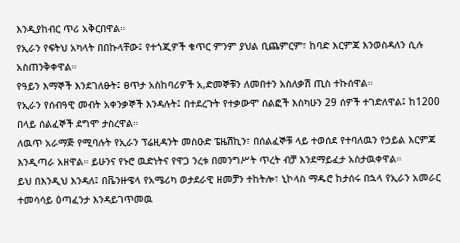እንዲያከብር ጥሪ አቅርበዋል።
የኢራን የፍትህ አካላት በበኩላቸው፤ የተጎጂዎች ቁጥር ምንም ያህል ቢጨምርም፣ ከባድ እርምጃ እንወስዳለን ሲሉ አስጠንቅቀዋል።
የዓይን እማኞች እንደገለፁት፤ ፀጥታ አስከባሪዎች አ,ድመኞቹን ለመበተን አስለቃሽ ጢስ ተኩሰዋል።
የኢራን የሰብዓዊ መብት አቀንቃኞች እንዳሉት፤ በተደረጉት የተቃውሞ ሰልፎች እስካሁን 29 ሰዎች ተገድለዋል፤ ከ1200 በላይ ሰልፈኞች ደግሞ ታስረዋል።
ለዉጥ አራማጅ የሚባሉት የኢራን ፕሬዚዳንት መስዑድ ፔዜሽኪን፣ በሰልፈኞቹ ላይ ተወሰደ የተባለዉን የኃይል እርምጃ እንዲጣራ አዘዋል። ይሁንና የኑሮ ዉድነትና የዋጋ ንረቱ በመንግሥት ጥረት ብቻ እንደማይፈታ አስታዉቀዋል።
ይህ በእንዲህ እንዳለ፤ በቬንዙዌላ የአሜሪካ ወታደራዊ ዘመቻን ተከትሎ፣ ኒኮላስ ማዱሮ ከታሰሩ በኋላ የኢራን አመራር ተመሳሳይ ዕጣፈንታ እንዳይገጥመዉ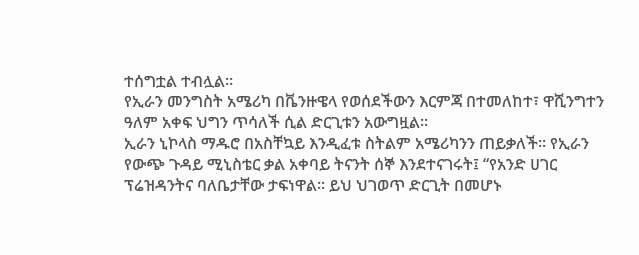ተሰግቷል ተብሏል።
የኢራን መንግስት አሜሪካ በቬንዙዌላ የወሰደችውን እርምጃ በተመለከተ፣ ዋሺንግተን ዓለም አቀፍ ህግን ጥሳለች ሲል ድርጊቱን አውግዟል፡፡
ኢራን ኒኮላስ ማዱሮ በአስቸኳይ እንዲፈቱ ስትልም አሜሪካንን ጠይቃለች። የኢራን የውጭ ጉዳይ ሚኒስቴር ቃል አቀባይ ትናንት ሰኞ እንደተናገሩት፤ “የአንድ ሀገር ፕሬዝዳንትና ባለቤታቸው ታፍነዋል፡፡ ይህ ህገወጥ ድርጊት በመሆኑ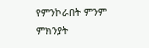የምንኮራበት ምንም ምክንያት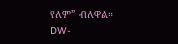የለም” ብለዋል።
DW-